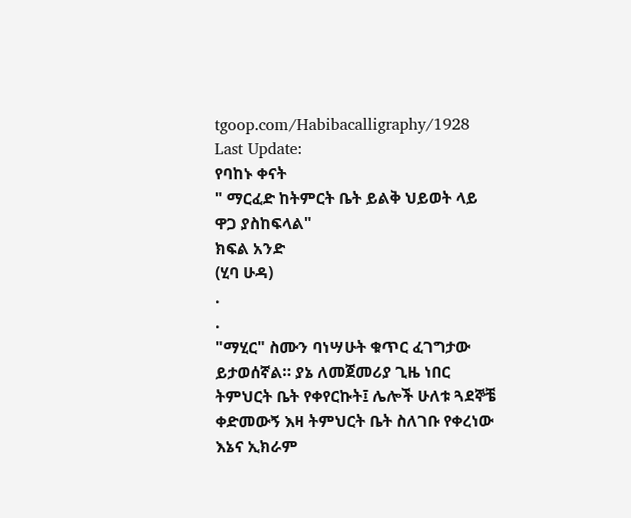tgoop.com/Habibacalligraphy/1928
Last Update:
የባከኑ ቀናት
" ማርፈድ ከትምርት ቤት ይልቅ ህይወት ላይ ዋጋ ያስከፍላል"
ክፍል አንድ
(ሂባ ሁዳ)
.
.
"ማሂር" ስሙን ባነሣሁት ቁጥር ፈገግታው ይታወሰኛል። ያኔ ለመጀመሪያ ጊዜ ነበር ትምህርት ቤት የቀየርኩት፤ ሌሎች ሁለቱ ጓደኞቼ ቀድመውኝ እዛ ትምህርት ቤት ስለገቡ የቀረነው እኔና ኢክራም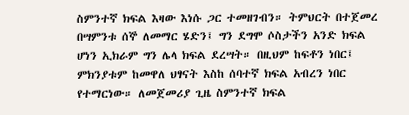ስምንተኛ ክፍል እዛው እነሱ ጋር ተመዘገብን። ትምህርት በተጀመረ በሣምንቱ ሰኞ ለመማር ሄድን፤ ግን ደግሞ ሶስታችን አንድ ክፍል ሆነን ኢክራም ግን ሌላ ክፍል ደረሣት። በዚህም ከፍቶን ነበር፤ ምክንያቱም ከመዋለ ህፃናት እስከ ሰባተኛ ክፍል አብረን ነበር የተማርነው። ለመጀመሪያ ጊዜ ስምንተኛ ክፍል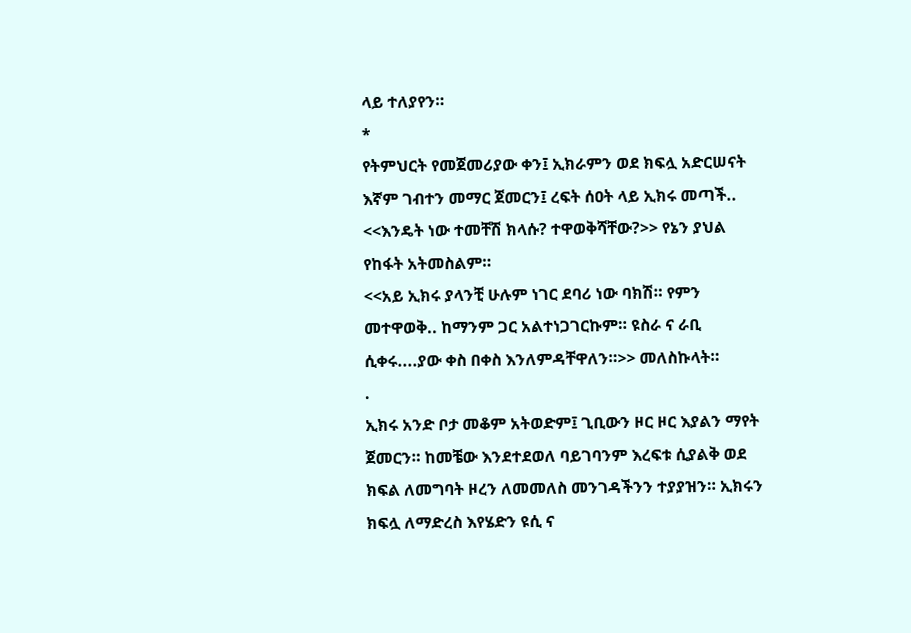ላይ ተለያየን።
*
የትምህርት የመጀመሪያው ቀን፤ ኢክራምን ወደ ክፍሏ አድርሠናት እኛም ገብተን መማር ጀመርን፤ ረፍት ሰዐት ላይ ኢክሩ መጣች..
<<እንዴት ነው ተመቸሽ ክላሱ? ተዋወቅሻቸው?>> የኔን ያህል የከፋት አትመስልም።
<<አይ ኢክሩ ያላንቺ ሁሉም ነገር ደባሪ ነው ባክሽ። የምን መተዋወቅ.. ከማንም ጋር አልተነጋገርኩም። ዩስራ ና ራቢ ሲቀሩ....ያው ቀስ በቀስ እንለምዳቸዋለን።>> መለስኩላት።
.
ኢክሩ አንድ ቦታ መቆም አትወድም፤ ጊቢውን ዞር ዞር እያልን ማየት ጀመርን። ከመቼው እንደተደወለ ባይገባንም እረፍቱ ሲያልቅ ወደ ክፍል ለመግባት ዞረን ለመመለስ መንገዳችንን ተያያዝን። ኢክሩን ክፍሏ ለማድረስ እየሄድን ዩሲ ና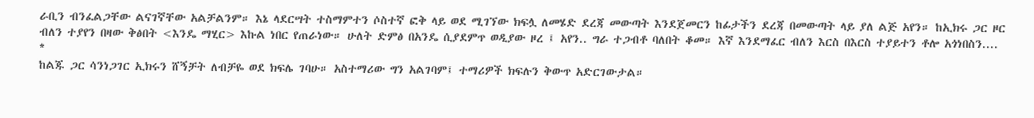ራቢን ብንፈልጋቸው ልናገኛቸው አልቻልንም። እኔ ላደርሣት ተስማምተን ሶስተኛ ፎቅ ላይ ወደ ሚገኘው ክፍሏ ለመሄድ ደረጃ መውጣት እንደጀመርን ከፊታችን ደረጃ በመውጣት ላይ ያለ ልጅ አየን። ከኢክሩ ጋር ዞር ብለን ተያየን በዛው ቅፅበት <እንዴ ማሂር> እኩል ነበር የጠራነው። ሁለት ድምፅ በአንዴ ሲያደምጥ ወዲያው ዞረ ፤ አየን.. ግራ ተጋብቶ ባለበት ቆመ። እኛ እንደማፈር ብለን እርስ በእርስ ተያይተን ቶሎ አጎነበስን....
*
ከልጁ ጋር ሳንነጋገር ኢክሩን ሸኝቻት ለብቻዬ ወደ ክፍሌ ገባሁ። አስተማሪው ግን አልገባም፤ ተማሪዎች ክፍሉን ቅውጥ አድርገውታል።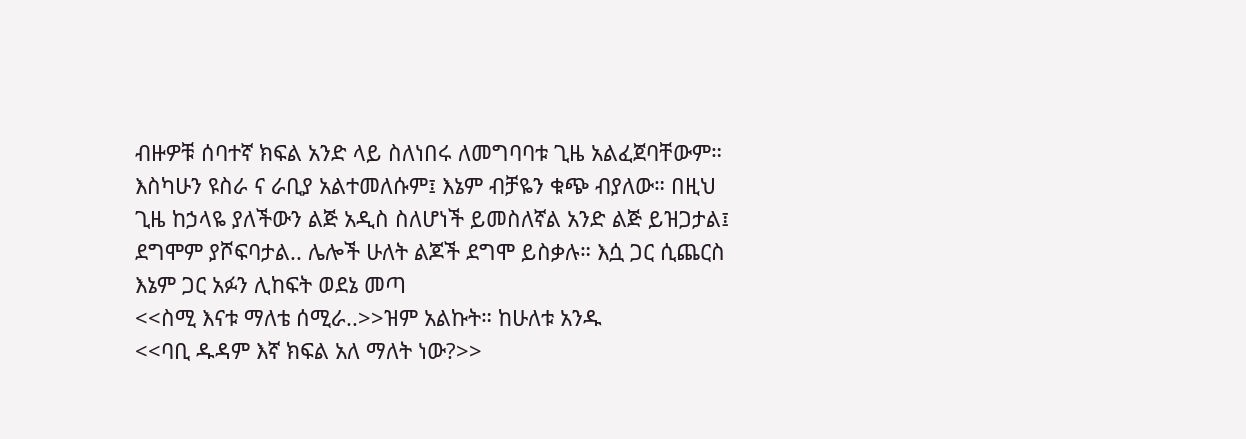ብዙዎቹ ሰባተኛ ክፍል አንድ ላይ ስለነበሩ ለመግባባቱ ጊዜ አልፈጀባቸውም። እስካሁን ዩስራ ና ራቢያ አልተመለሱም፤ እኔም ብቻዬን ቁጭ ብያለው። በዚህ ጊዜ ከኃላዬ ያለችውን ልጅ አዲስ ስለሆነች ይመስለኛል አንድ ልጅ ይዝጋታል፤ ደግሞም ያሾፍባታል.. ሌሎች ሁለት ልጆች ደግሞ ይስቃሉ። እሷ ጋር ሲጨርስ እኔም ጋር አፉን ሊከፍት ወደኔ መጣ
<<ስሚ እናቱ ማለቴ ሰሚራ..>>ዝም አልኩት። ከሁለቱ አንዱ
<<ባቢ ዱዳም እኛ ክፍል አለ ማለት ነው?>>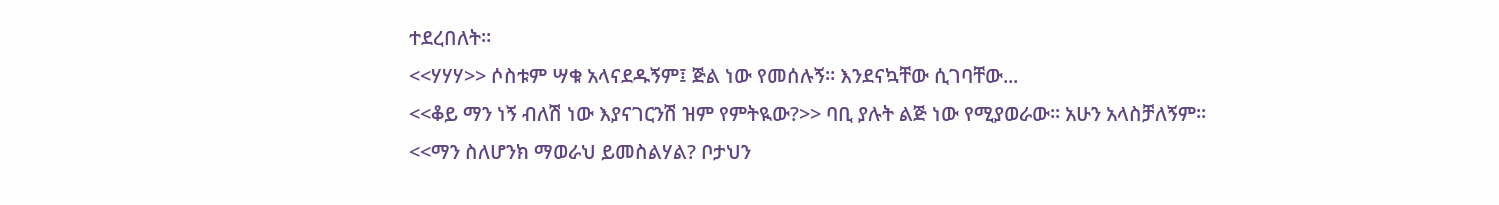ተደረበለት።
<<ሃሃሃ>> ሶስቱም ሣቁ አላናደዱኝም፤ ጅል ነው የመሰሉኝ። እንደናኳቸው ሲገባቸው...
<<ቆይ ማን ነኝ ብለሽ ነው እያናገርንሽ ዝም የምትዪው?>> ባቢ ያሉት ልጅ ነው የሚያወራው። አሁን አላስቻለኝም።
<<ማን ስለሆንክ ማወራህ ይመስልሃል? ቦታህን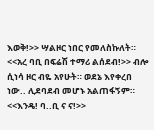እወቅ!>> ሣልዞር ነበር የመለስኩለት።
<<አረ ባቢ በፍሬሽ ተማሪ ልሰደብ!>> ብሎ ሲነሳ ዞር ብዬ አየሁት። ወደኔ እየቀረበ ነው.. ሊደባደብ መሆኑ አልጠፋኝም።
<<እንዴ! ባ..ቢ ና ና!>>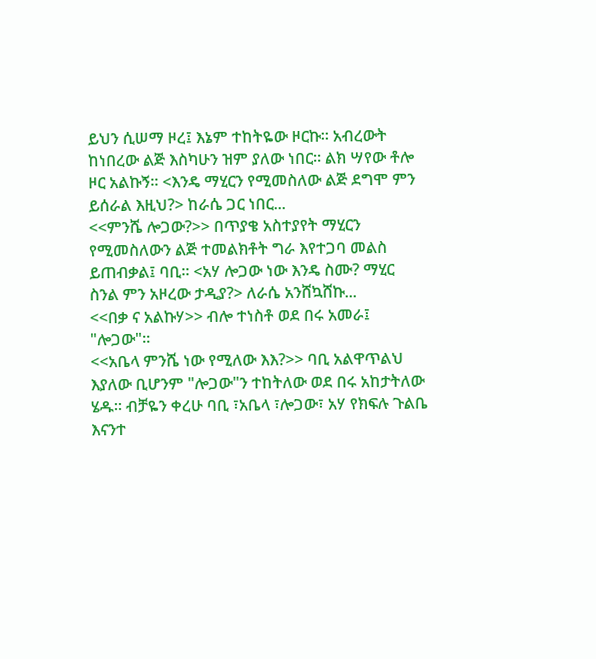ይህን ሲሠማ ዞረ፤ እኔም ተከትዬው ዞርኩ። አብረውት ከነበረው ልጅ እስካሁን ዝም ያለው ነበር። ልክ ሣየው ቶሎ ዞር አልኩኝ። <እንዴ ማሂርን የሚመስለው ልጅ ደግሞ ምን ይሰራል እዚህ?> ከራሴ ጋር ነበር...
<<ምንሼ ሎጋው?>> በጥያቄ አስተያየት ማሂርን የሚመስለውን ልጅ ተመልክቶት ግራ እየተጋባ መልስ ይጠብቃል፤ ባቢ። <አሃ ሎጋው ነው እንዴ ስሙ? ማሂር ስንል ምን አዞረው ታዲያ?> ለራሴ አንሸኳሸኩ...
<<በቃ ና አልኩሃ>> ብሎ ተነስቶ ወደ በሩ አመራ፤ "ሎጋው"።
<<አቤላ ምንሼ ነው የሚለው እእ?>> ባቢ አልዋጥልህ እያለው ቢሆንም "ሎጋው"ን ተከትለው ወደ በሩ አከታትለው ሄዱ። ብቻዬን ቀረሁ ባቢ ፣አቤላ ፣ሎጋው፣ አሃ የክፍሉ ጉልቤ እናንተ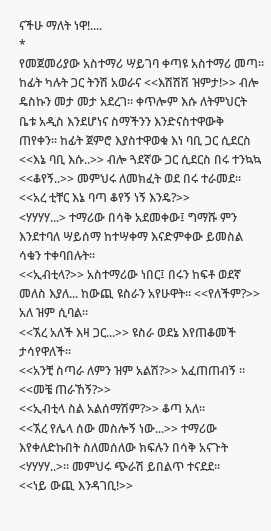ናችሁ ማለት ነዋ!....
*
የመጀመሪያው አስተማሪ ሣይገባ ቀጣዩ አስተማሪ መጣ። ከፊት ካሉት ጋር ትንሽ አወራና <<እሽሽሽ ዝምታ!>> ብሎ ዴስኩን መታ መታ አደረገ። ቀጥሎም እሱ ለትምህርት ቤቱ አዲስ እንደሆነና ስማችንን እንድናስተዋውቅ ጠየቀን። ከፊት ጀምሮ እያስተዋወቁ እነ ባቢ ጋር ሲደርስ <<እኔ ባቢ እሱ..>> ብሎ ጓደኛው ጋር ሲደርስ በሩ ተንኳኳ
<<ቆየኝ..>> መምህሩ ለመክፈት ወደ በሩ ተራመደ።
<<አረ ቲቸር እኔ ባጣ ቆየኝ ነኝ እንዴ?>>
<ሃሃሃሃ...> ተማሪው በሳቅ አደመቀው፤ ግማሹ ምን እንደተባለ ሣይሰማ ከተሣቀማ እናድምቀው ይመስል ሳቁን ተቀባበሉት።
<<ኢብቲላ?>> አስተማሪው ነበር፤ በሩን ከፍቶ ወደኛ መለስ እያለ... ከውጪ ዩስራን አየሁዋት። <<የለችም?>> አለ ዝም ሲባል።
<<ኧረ አለች እዛ ጋር...>> ዩስራ ወደኔ እየጠቆመች ታሳየዋለች።
<<አንቺ ስጣራ ለምን ዝም አልሽ?>> አፈጠጠብኝ ።
<<መቼ ጠራኸኝ?>>
<<ኢብቲላ ስል አልሰማሽም?>> ቆጣ አለ።
<<ኧረ የሌላ ሰው መስሎኝ ነው...>> ተማሪው እየቀለድኩበት ስለመሰለው ክፍሉን በሳቅ አናጉት <ሃሃሃሃ..>። መምህሩ ጭራሽ ይበልጥ ተናደደ።
<<ነይ ውጪ እንዳገቢ!>>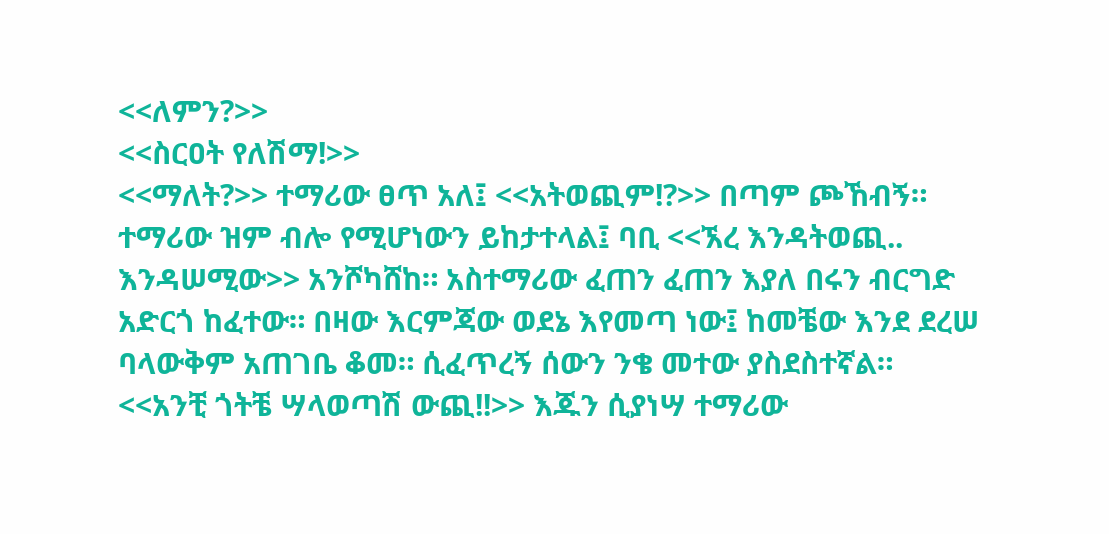<<ለምን?>>
<<ስርዐት የለሽማ!>>
<<ማለት?>> ተማሪው ፀጥ አለ፤ <<አትወጪም!?>> በጣም ጮኸብኝ። ተማሪው ዝም ብሎ የሚሆነውን ይከታተላል፤ ባቢ <<ኧረ እንዳትወጪ.. እንዳሠሚው>> አንሾካሸከ። አስተማሪው ፈጠን ፈጠን እያለ በሩን ብርግድ አድርጎ ከፈተው። በዛው እርምጃው ወደኔ እየመጣ ነው፤ ከመቼው እንደ ደረሠ ባላውቅም አጠገቤ ቆመ። ሲፈጥረኝ ሰውን ንቄ መተው ያስደስተኛል።
<<አንቺ ጎትቼ ሣላወጣሽ ውጪ!!>> እጁን ሲያነሣ ተማሪው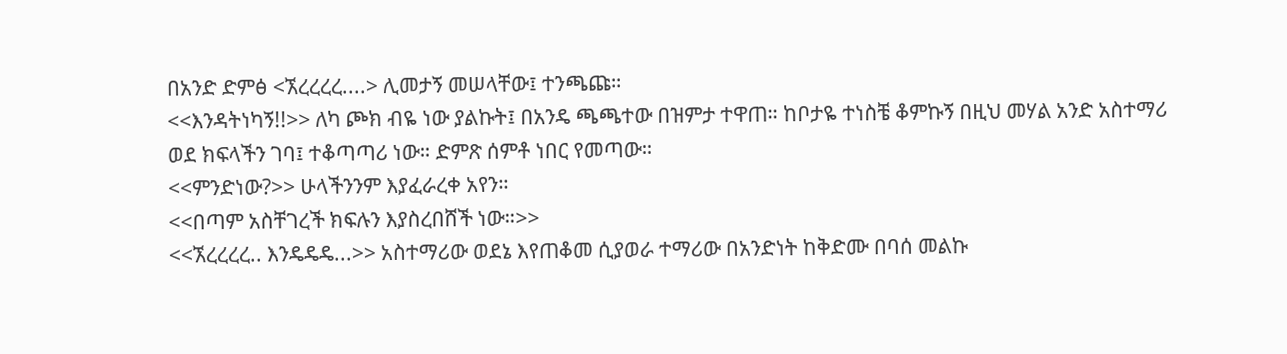በአንድ ድምፅ <ኧረረረረ....> ሊመታኝ መሠላቸው፤ ተንጫጩ።
<<እንዳትነካኝ!!>> ለካ ጮክ ብዬ ነው ያልኩት፤ በአንዴ ጫጫተው በዝምታ ተዋጠ። ከቦታዬ ተነስቼ ቆምኩኝ በዚህ መሃል አንድ አስተማሪ ወደ ክፍላችን ገባ፤ ተቆጣጣሪ ነው። ድምጽ ሰምቶ ነበር የመጣው።
<<ምንድነው?>> ሁላችንንም እያፈራረቀ አየን።
<<በጣም አስቸገረች ክፍሉን እያስረበሸች ነው።>>
<<ኧረረረረ.. እንዴዴዴ...>> አስተማሪው ወደኔ እየጠቆመ ሲያወራ ተማሪው በአንድነት ከቅድሙ በባሰ መልኩ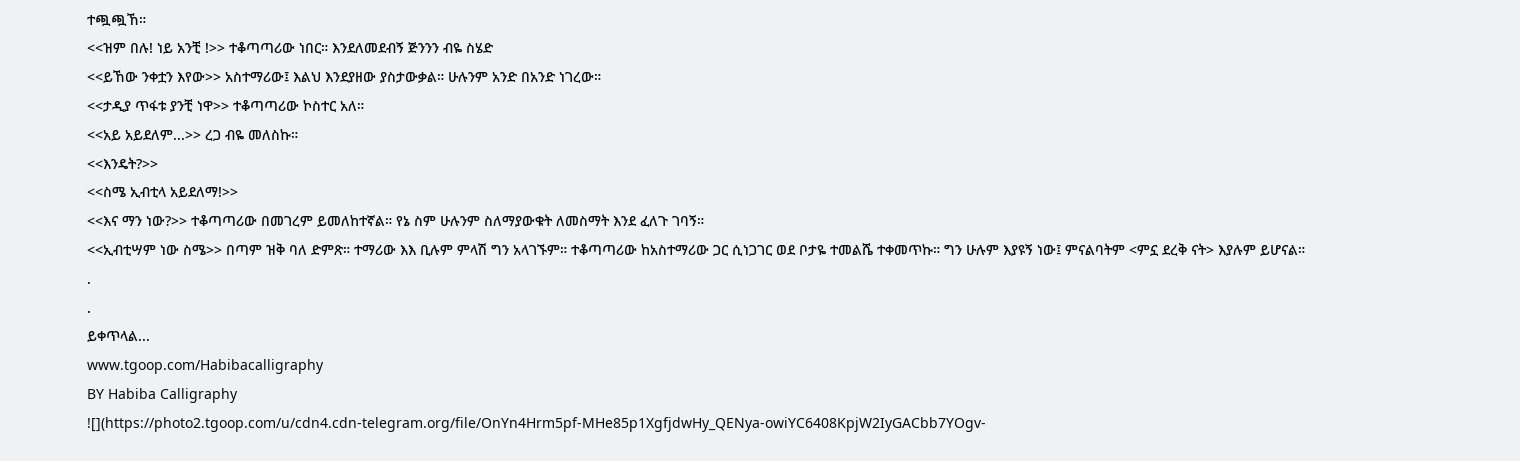ተጯጯኸ።
<<ዝም በሉ! ነይ አንቺ !>> ተቆጣጣሪው ነበር። እንደለመደብኝ ጅንንን ብዬ ስሄድ
<<ይኸው ንቀቷን እየው>> አስተማሪው፤ እልህ እንደያዘው ያስታውቃል። ሁሉንም አንድ በአንድ ነገረው።
<<ታዲያ ጥፋቱ ያንቺ ነዋ>> ተቆጣጣሪው ኮስተር አለ።
<<አይ አይደለም...>> ረጋ ብዬ መለስኩ።
<<እንዴት?>>
<<ስሜ ኢብቲላ አይደለማ!>>
<<እና ማን ነው?>> ተቆጣጣሪው በመገረም ይመለከተኛል። የኔ ስም ሁሉንም ስለማያውቁት ለመስማት እንደ ፈለጉ ገባኝ።
<<ኢብቲሣም ነው ስሜ>> በጣም ዝቅ ባለ ድምጽ። ተማሪው እእ ቢሉም ምላሽ ግን አላገኙም። ተቆጣጣሪው ከአስተማሪው ጋር ሲነጋገር ወደ ቦታዬ ተመልሼ ተቀመጥኩ። ግን ሁሉም እያዩኝ ነው፤ ምናልባትም <ምኗ ደረቅ ናት> እያሉም ይሆናል።
.
.
ይቀጥላል...
www.tgoop.com/Habibacalligraphy
BY Habiba Calligraphy
![](https://photo2.tgoop.com/u/cdn4.cdn-telegram.org/file/OnYn4Hrm5pf-MHe85p1XgfjdwHy_QENya-owiYC6408KpjW2IyGACbb7YOgv-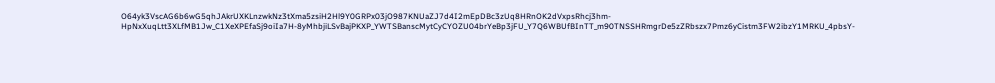O64yk3VscAG6b6wG5qhJAkrUXKLnzwkNz3tXma5zsiH2Hl9Y0GRPx03jO987KNUaZJ7d4I2mEpDBc3zUq8HRnOK2dVxpsRhcj3hm-HpNxXuqLtt3XLfMB1Jw_C1XeXPEfaSj9oiIa7H-8yMhbjiLSvBajPKXP_YWTSBanscMytCyCYOZU04brYeBp3jFU_Y7Q6WBUfBInTT_m90TNSSHRmgrDe5zZRbszx7Pmz6yCistm3FW2ibzY1MRKU_4pbsY-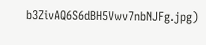b3ZivAQ6S6dBH5Vwv7nbNJFg.jpg)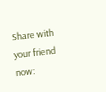Share with your friend now: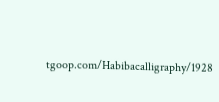tgoop.com/Habibacalligraphy/1928